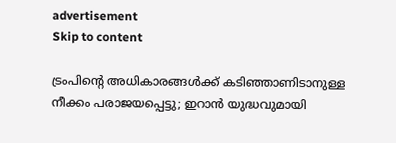advertisement
Skip to content

ട്രംപിന്റെ അധികാരങ്ങൾക്ക് കടിഞ്ഞാണിടാനുള്ള നീക്കം പരാജയപ്പെട്ടു; ഇറാൻ യുദ്ധവുമായി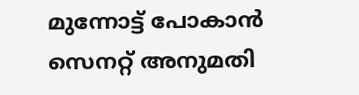മുന്നോട്ട് പോകാൻ സെനറ്റ് അനുമതി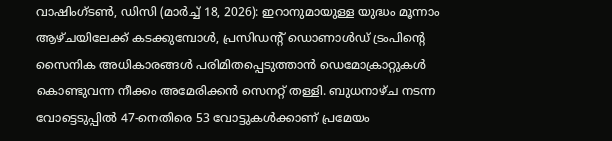വാഷിംഗ്ടൺ, ഡിസി (മാർച്ച് 18, 2026): ഇറാനുമായുള്ള യുദ്ധം മൂന്നാം ആഴ്ചയിലേക്ക് കടക്കുമ്പോൾ, പ്രസിഡന്റ് ഡൊണാൾഡ് ട്രംപിന്റെ സൈനിക അധികാരങ്ങൾ പരിമിതപ്പെടുത്താൻ ഡെമോക്രാറ്റുകൾ കൊണ്ടുവന്ന നീക്കം അമേരിക്കൻ സെനറ്റ് തള്ളി. ബുധനാഴ്ച നടന്ന വോട്ടെടുപ്പിൽ 47-നെതിരെ 53 വോട്ടുകൾക്കാണ് പ്രമേയം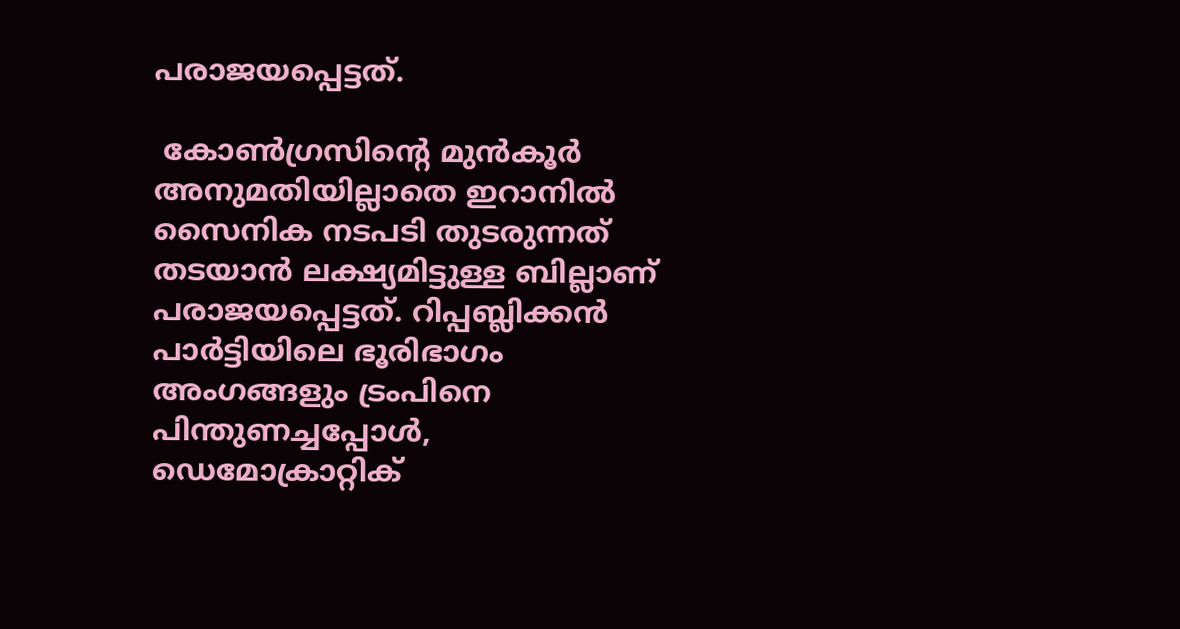പരാജയപ്പെട്ടത്.

 കോൺഗ്രസിന്റെ മുൻകൂർ അനുമതിയില്ലാതെ ഇറാനിൽ സൈനിക നടപടി തുടരുന്നത് തടയാൻ ലക്ഷ്യമിട്ടുള്ള ബില്ലാണ് പരാജയപ്പെട്ടത്. റിപ്പബ്ലിക്കൻ പാർട്ടിയിലെ ഭൂരിഭാഗം അംഗങ്ങളും ട്രംപിനെ പിന്തുണച്ചപ്പോൾ, ഡെമോക്രാറ്റിക്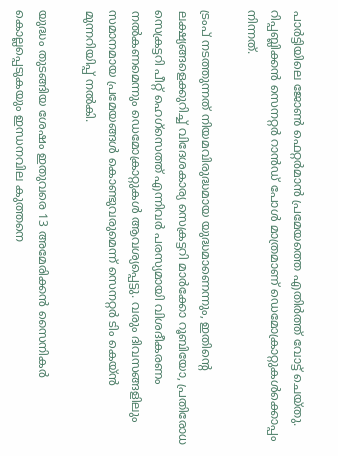പാർട്ടിയിലെ ജോൺ ഫെറ്റർമാൻ പ്രമേയത്തെ എതിർത്ത് വോട്ട് ചെയ്തു. റിപ്പബ്ലിക്കൻ സെനറ്റർ റാൻഡ് പോൾ മാത്രമാണ് ഡെമോക്രാറ്റുകൾക്കൊപ്പം നിന്നത്.

ട്രംപ് നടത്തുന്നത് നിയമവിരുദ്ധമായ യുദ്ധമാണെന്നും, ഇതിന്റെ ലക്ഷ്യങ്ങളെക്കുറിച്ച് വിദേശകാര്യ സെക്രട്ടറി മാർക്കോ റൂബിയോ, പ്രതിരോധ സെക്രട്ടറി പീറ്റ് ഹെഗ്‌സെത്ത് എന്നിവർ പരസ്യമായി വിശദീകരണം നൽകണമെന്നും ഡെമോക്രാറ്റുകൾ ആവശ്യപ്പെട്ടു. വരും ദിവസങ്ങളിലും സമാനമായ പ്രമേയങ്ങൾ കൊണ്ടുവരുമെന്ന് സെനറ്റർ ടിം കെയ്ൻ മുന്നറിയിപ്പ് നൽകി.

യുദ്ധം തുടങ്ങിയ ശേഷം ഇതുവരെ 13 അമേരിക്കൻ സൈനികർ കൊല്ലപ്പെടുകയും ഇന്ധനവില കുത്തനെ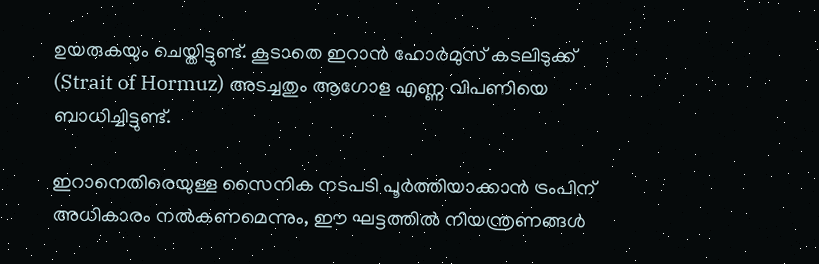ഉയരുകയും ചെയ്തിട്ടുണ്ട്. കൂടാതെ ഇറാൻ ഹോർമുസ് കടലിടുക്ക് (Strait of Hormuz) അടച്ചതും ആഗോള എണ്ണ വിപണിയെ ബാധിച്ചിട്ടുണ്ട്.

ഇറാനെതിരെയുള്ള സൈനിക നടപടി പൂർത്തിയാക്കാൻ ട്രംപിന് അധികാരം നൽകണമെന്നും, ഈ ഘട്ടത്തിൽ നിയന്ത്രണങ്ങൾ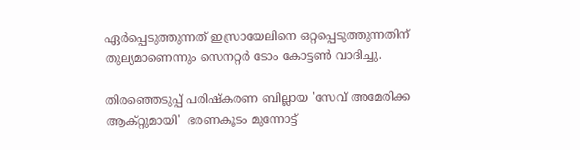ഏർപ്പെടുത്തുന്നത് ഇസ്രായേലിനെ ഒറ്റപ്പെടുത്തുന്നതിന് തുല്യമാണെന്നും സെനറ്റർ ടോം കോട്ടൺ വാദിച്ചു.

തിരഞ്ഞെടുപ്പ് പരിഷ്കരണ ബില്ലായ 'സേവ് അമേരിക്ക ആക്റ്റുമായി'  ഭരണകൂടം മുന്നോട്ട്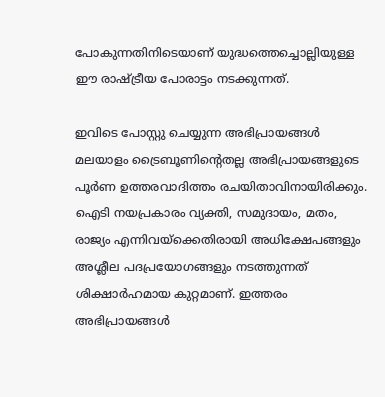പോകുന്നതിനിടെയാണ് യുദ്ധത്തെച്ചൊല്ലിയുള്ള ഈ രാഷ്ട്രീയ പോരാട്ടം നടക്കുന്നത്.

ഇവിടെ പോസ്റ്റു ചെയ്യുന്ന അഭിപ്രായങ്ങൾ മലയാളം ട്രൈബൂണിന്റെതല്ല അഭിപ്രായങ്ങളുടെ പൂർണ ഉത്തരവാദിത്തം രചയിതാവിനായിരിക്കും. ഐടി നയപ്രകാരം വ്യക്തി, സമുദായം, മതം, രാജ്യം എന്നിവയ്ക്കെതിരായി അധിക്ഷേപങ്ങളും അശ്ലീല പദപ്രയോഗങ്ങളും നടത്തുന്നത് ശിക്ഷാർഹമായ കുറ്റമാണ്. ഇത്തരം അഭിപ്രായങ്ങള്‍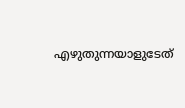എഴുതുന്നയാളുടേത്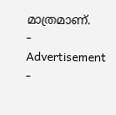മാത്രമാണ്.
- Advertisement -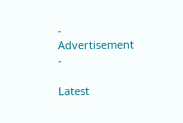- Advertisement -

Latest